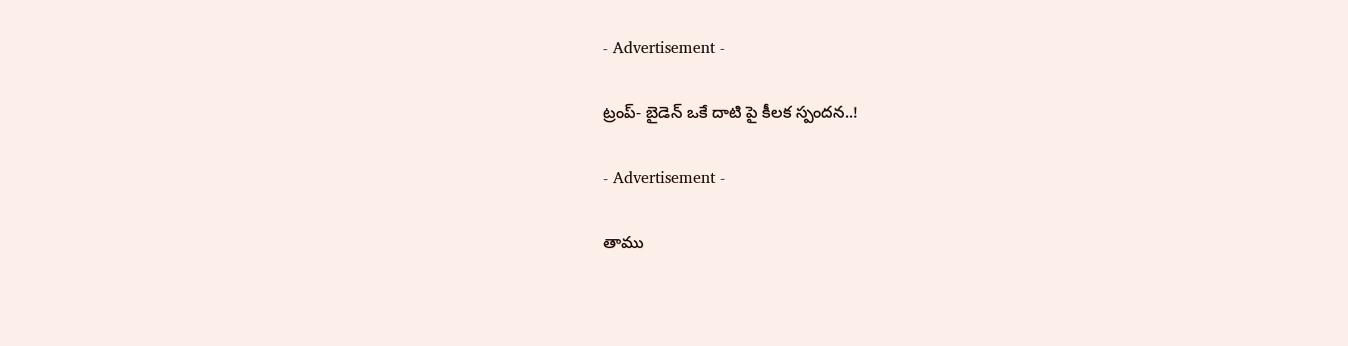- Advertisement -

ట్రంప్- బైడెన్ ఒకే దాటి పై కీలక స్పందన..!

- Advertisement -

తాము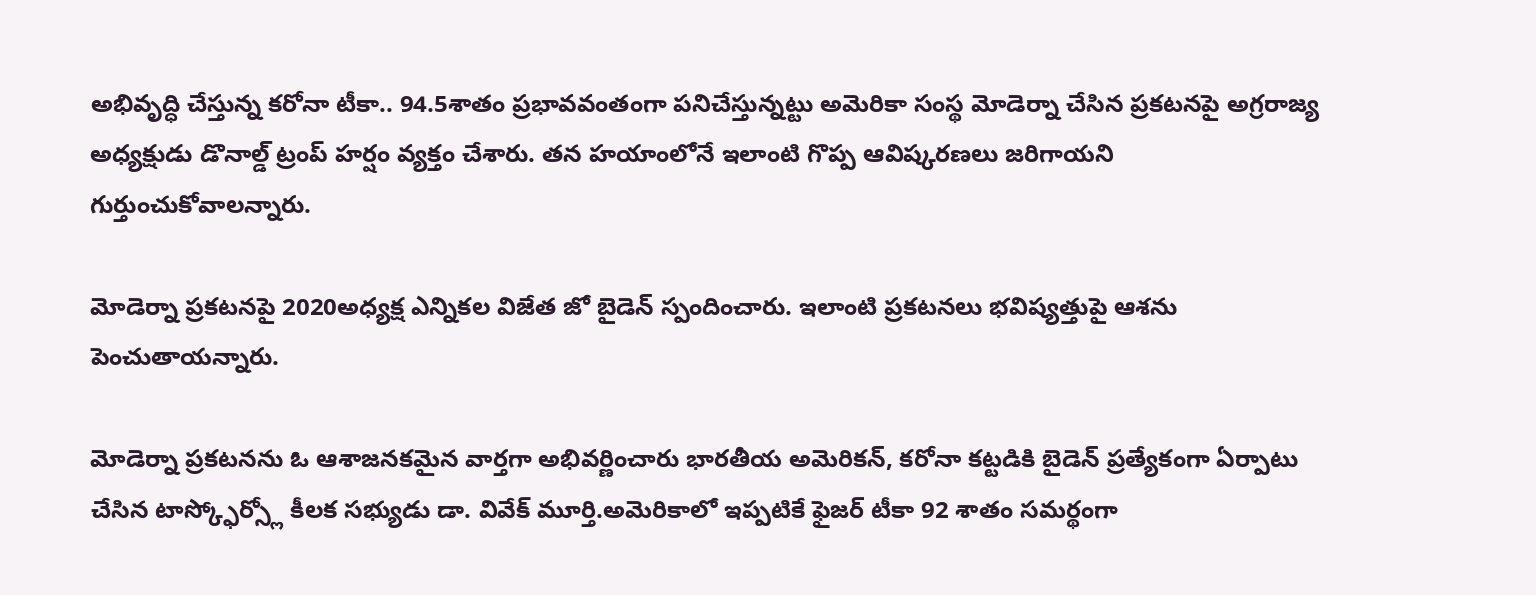అభివృద్ధి చేస్తున్న కరోనా టీకా.. 94.5శాతం ప్రభావవంతంగా పనిచేస్తున్నట్టు అమెరికా సంస్థ మోడెర్నా చేసిన ప్రకటనపై అగ్రరాజ్య అధ్యక్షుడు డొనాల్డ్ ట్రంప్ హర్షం వ్యక్తం చేశారు. తన హయాంలోనే ఇలాంటి గొప్ప ఆవిష్కరణలు జరిగాయని గుర్తుంచుకోవాలన్నారు.

మోడెర్నా ప్రకటనపై 2020అధ్యక్ష ఎన్నికల విజేత జో బైడెన్ స్పందించారు. ఇలాంటి ప్రకటనలు భవిష్యత్తుపై ఆశను పెంచుతాయన్నారు.

మోడెర్నా ప్రకటనను ఓ ఆశాజనకమైన వార్తగా అభివర్ణించారు భారతీయ అమెరికన్, కరోనా కట్టడికి బైడెన్ ప్రత్యేకంగా ఏర్పాటు చేసిన టాస్క్ఫోర్స్లో కీలక సభ్యుడు డా. వివేక్ మూర్తి.అమెరికాలో ఇప్పటికే ఫైజర్ టీకా 92 శాతం సమర్థంగా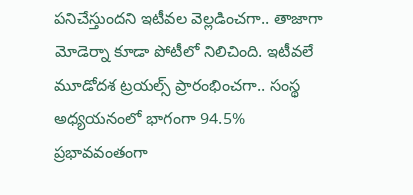పనిచేస్తుందని ఇటీవల వెల్లడించగా.. తాజాగా మోడెర్నా కూడా పోటీలో నిలిచింది. ఇటీవలే మూడోదశ ట్రయల్స్ ప్రారంభించగా.. సంస్థ అధ్యయనంలో భాగంగా 94.5% ప్రభావవంతంగా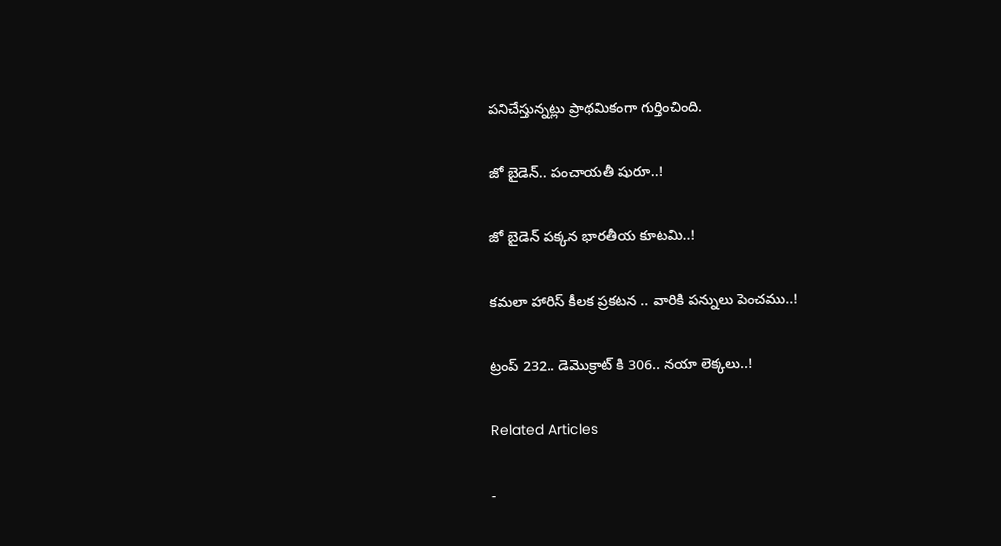పనిచేస్తున్నట్లు ప్రాథమికంగా గుర్తించింది.

జో బైడెన్‌.. పంచాయతీ షురూ..!

జో బైడెన్ పక్కన భారతీయ కూటమి..!

కమలా హారిస్ కీలక ప్రకటన .. వారికి పన్నులు పెంచము..!

ట్రంప్ 232.. డెమొక్రాట్ కి 306.. నయా లెక్కలు..!

Related Articles

-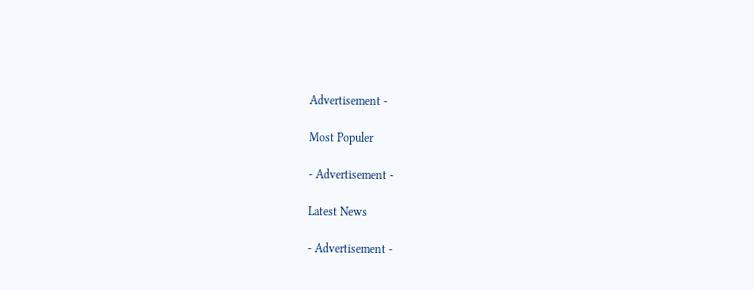Advertisement -

Most Populer

- Advertisement -

Latest News

- Advertisement -